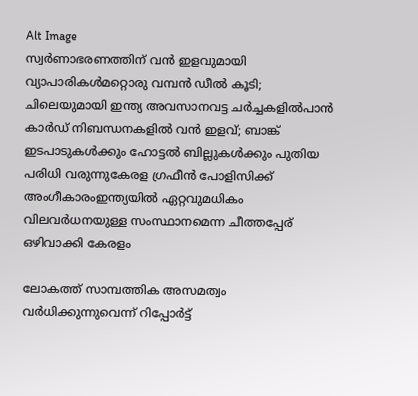Alt Image
സ്വർണാഭരണത്തിന് വൻ ഇളവുമായി വ്യാപാരികൾമറ്റൊരു വമ്പൻ ഡീൽ കൂടി; ചിലെയുമായി ഇന്ത്യ അവസാനവട്ട ചർച്ചകളിൽപാന്‍ കാര്‍ഡ് നിബന്ധനകളില്‍ വന്‍ ഇളവ്; ബാങ്ക് ഇടപാടുകള്‍ക്കും ഹോട്ടല്‍ ബില്ലുകള്‍ക്കും പുതിയ പരിധി വരുന്നുകേരള ഗ്രഫീൻ പോളിസിക്ക് അംഗീകാരംഇന്ത്യയിൽ ഏറ്റവുമധികം വിലവർധനയുള്ള സംസ്ഥാനമെന്ന ചീത്തപ്പേര് ഒഴിവാക്കി കേരളം

ലോകത്ത് സാമ്പത്തിക അസമത്വം വര്‍ധിക്കുന്നുവെന്ന് റിപ്പോർട്ട്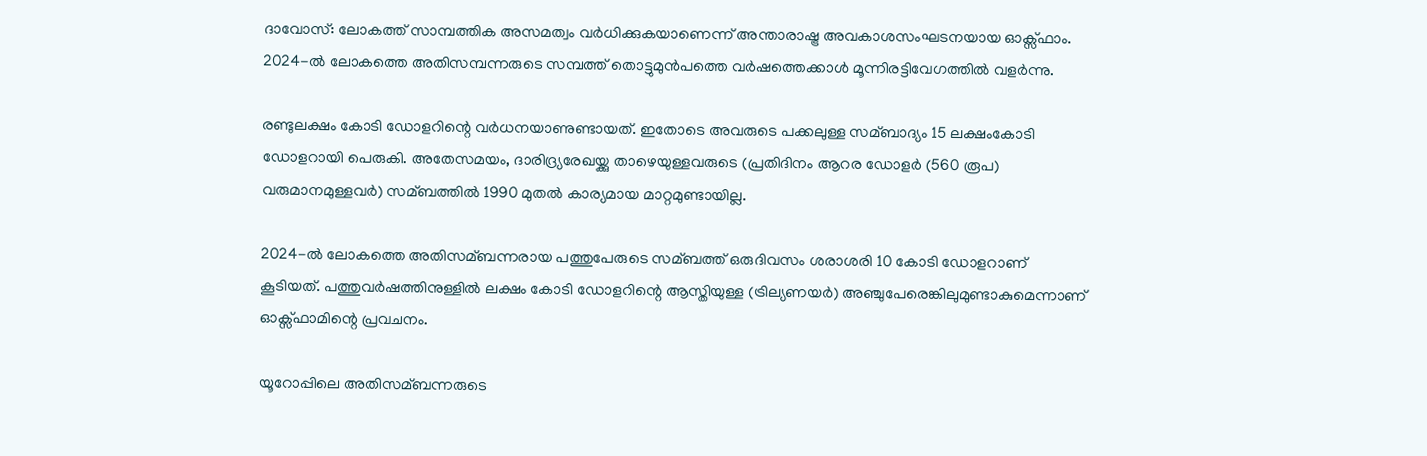ദാവോസ്: ലോകത്ത് സാമ്പത്തിക അസമത്വം വർധിക്കുകയാണെന്ന് അന്താരാഷ്ട്ര അവകാശസംഘടനയായ ഓക്സ്ഫാം. 2024-ല്‍ ലോകത്തെ അതിസമ്പന്നരുടെ സമ്പത്ത് തൊട്ടുമുൻപത്തെ വർഷത്തെക്കാള്‍ മൂന്നിരട്ടിവേഗത്തില്‍ വളർന്നു.

രണ്ടുലക്ഷം കോടി ഡോളറിന്റെ വർധനയാണുണ്ടായത്. ഇതോടെ അവരുടെ പക്കലുള്ള സമ്ബാദ്യം 15 ലക്ഷംകോടി ഡോളറായി പെരുകി. അതേസമയം, ദാരിദ്ര്യരേഖയ്ക്കു താഴെയുള്ളവരുടെ (പ്രതിദിനം ആറര ഡോളർ (560 രൂപ) വരുമാനമുള്ളവർ) സമ്ബത്തില്‍ 1990 മുതല്‍ കാര്യമായ മാറ്റമുണ്ടായില്ല.

2024-ല്‍ ലോകത്തെ അതിസമ്ബന്നരായ പത്തുപേരുടെ സമ്ബത്ത് ഒരുദിവസം ശരാശരി 10 കോടി ഡോളറാണ് കൂടിയത്. പത്തുവർഷത്തിനുള്ളില്‍ ലക്ഷം കോടി ഡോളറിന്റെ ആസ്തിയുള്ള (ട്രില്യണയർ) അഞ്ചുപേരെങ്കിലുമുണ്ടാകുമെന്നാണ് ഓക്സ്ഫാമിന്റെ പ്രവചനം.

യൂറോപ്പിലെ അതിസമ്ബന്നരുടെ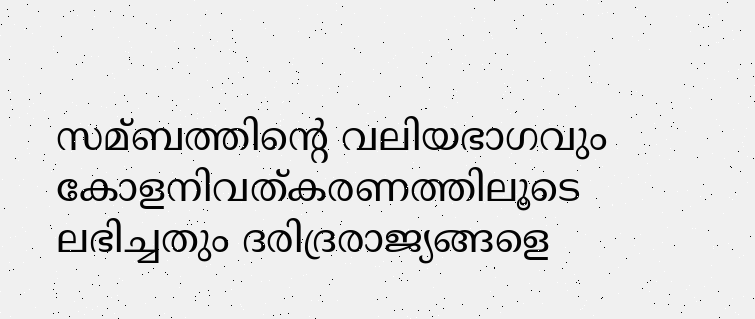സമ്ബത്തിന്റെ വലിയഭാഗവും കോളനിവത്കരണത്തിലൂടെ ലഭിച്ചതും ദരിദ്രരാജ്യങ്ങളെ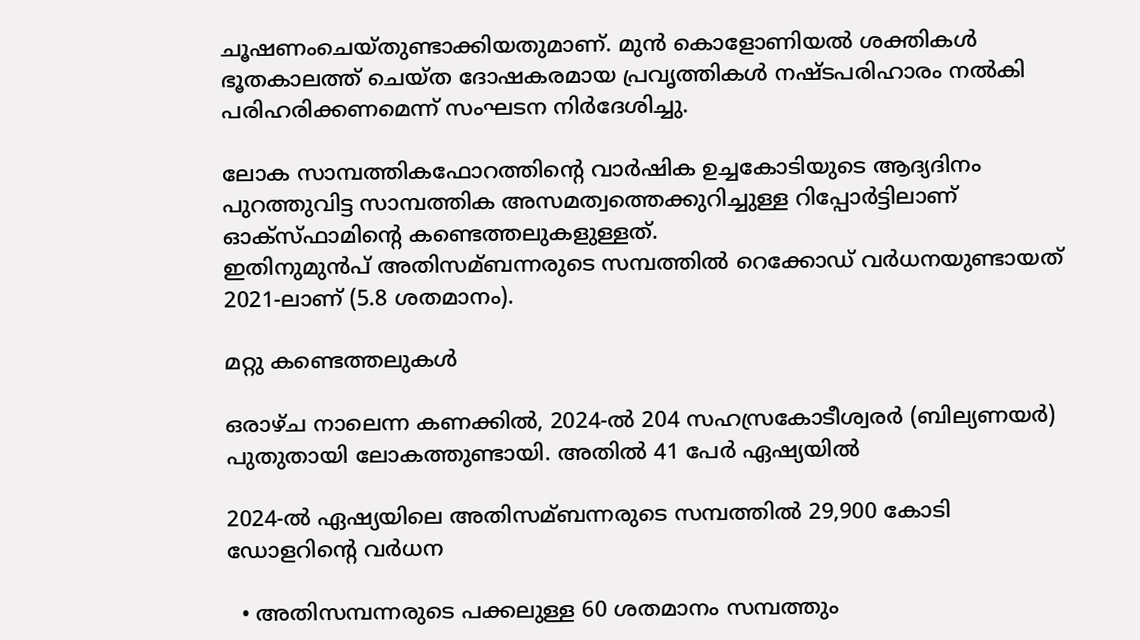ചൂഷണംചെയ്തുണ്ടാക്കിയതുമാണ്. മുൻ കൊളോണിയല്‍ ശക്തികള്‍ ഭൂതകാലത്ത് ചെയ്ത ദോഷകരമായ പ്രവൃത്തികള്‍ നഷ്ടപരിഹാരം നല്‍കി പരിഹരിക്കണമെന്ന് സംഘടന നിർദേശിച്ചു.

ലോക സാമ്പത്തികഫോറത്തിന്റെ വാർഷിക ഉച്ചകോടിയുടെ ആദ്യദിനം പുറത്തുവിട്ട സാമ്പത്തിക അസമത്വത്തെക്കുറിച്ചുള്ള റിപ്പോർട്ടിലാണ് ഓക്സ്ഫാമിന്റെ കണ്ടെത്തലുകളുള്ളത്.
ഇതിനുമുൻപ് അതിസമ്ബന്നരുടെ സമ്പത്തില്‍ റെക്കോഡ് വർധനയുണ്ടായത് 2021-ലാണ് (5.8 ശതമാനം).

മറ്റു കണ്ടെത്തലുകള്‍

ഒരാഴ്ച നാലെന്ന കണക്കില്‍, 2024-ല്‍ 204 സഹസ്രകോടീശ്വരർ (ബില്യണയർ) പുതുതായി ലോകത്തുണ്ടായി. അതില്‍ 41 പേർ ഏഷ്യയില്‍

2024-ല്‍ ഏഷ്യയിലെ അതിസമ്ബന്നരുടെ സമ്പത്തില്‍ 29,900 കോടി ഡോളറിന്റെ വർധന

  • അതിസമ്പന്നരുടെ പക്കലുള്ള 60 ശതമാനം സമ്പത്തും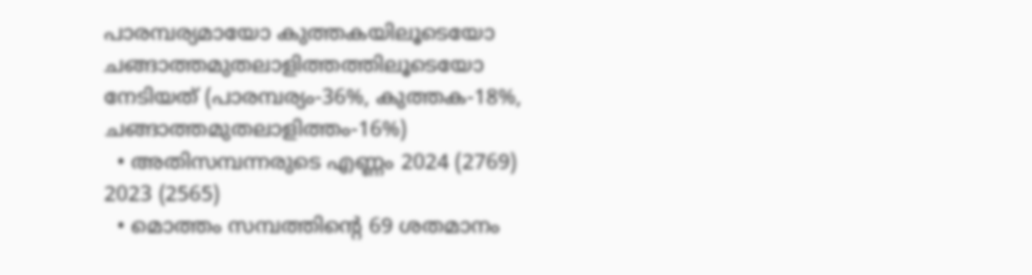പാരമ്പര്യമായോ കുത്തകയിലൂടെയോ ചങ്ങാത്തമുതലാളിത്തത്തിലൂടെയോ നേടിയത് (പാരമ്പര്യം-36%, കുത്തക-18%, ചങ്ങാത്തമുതലാളിത്തം-16%)
  • അതിസമ്പന്നരുടെ എണ്ണം 2024 (2769) 2023 (2565)
  • മൊത്തം സമ്പത്തിന്റെ 69 ശതമാനം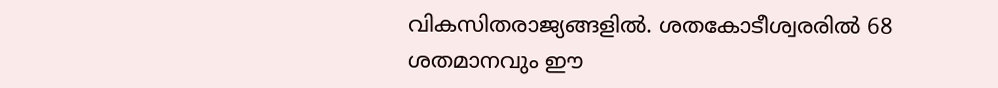വികസിതരാജ്യങ്ങളില്‍. ശതകോടീശ്വരരില്‍ 68 ശതമാനവും ഈ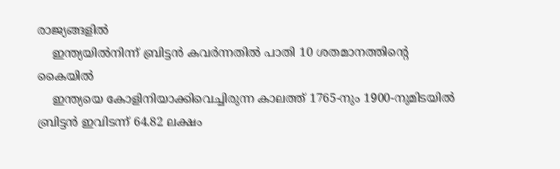രാജ്യങ്ങളില്‍
    ഇന്ത്യയില്‍നിന്ന് ബ്രിട്ടൻ കവർന്നതില്‍ പാതി 10 ശതമാനത്തിന്റെ കൈയില്‍
    ഇന്ത്യയെ കോളിനിയാക്കിവെച്ചിരുന്ന കാലത്ത് 1765-നും 1900-നുമിടയില്‍ ബ്രിട്ടൻ ഇവിടന്ന് 64.82 ലക്ഷം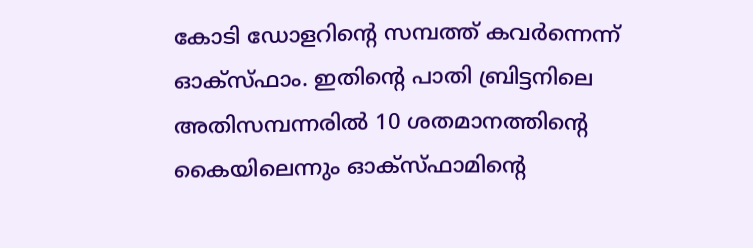കോടി ഡോളറിന്റെ സമ്പത്ത് കവർന്നെന്ന് ഓക്സ്ഫാം. ഇതിന്റെ പാതി ബ്രിട്ടനിലെ അതിസമ്പന്നരില്‍ 10 ശതമാനത്തിന്റെ കൈയിലെന്നും ഓക്സ്ഫാമിന്റെ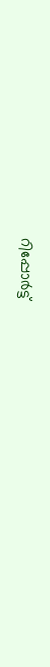റിപ്പോർട്ട്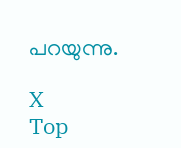പറയുന്നു.

X
Top